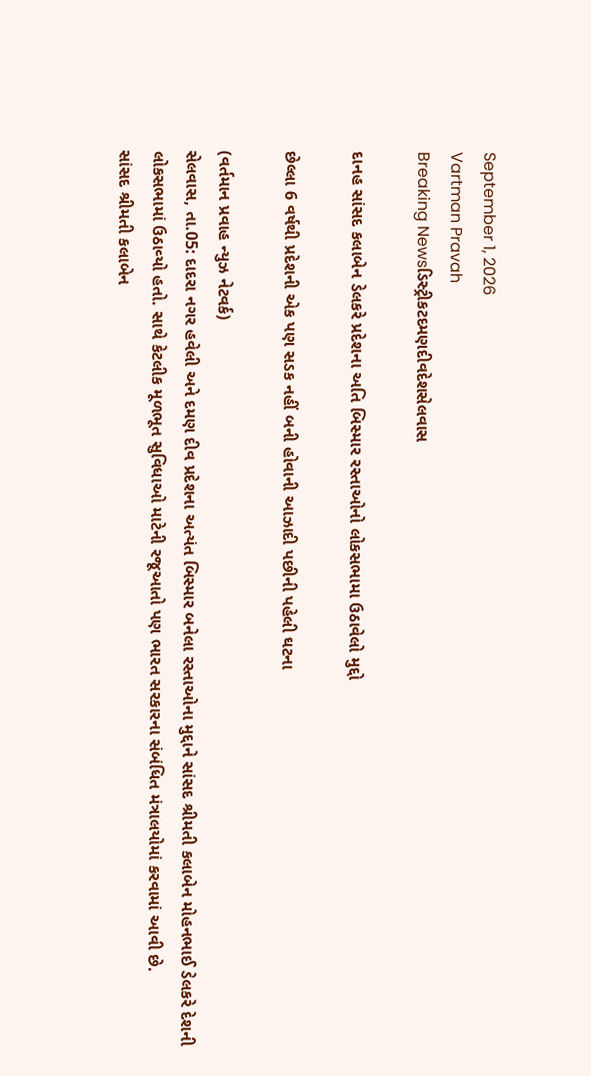September 1, 2026
Vartman Pravah
Breaking Newsડિસ્ટ્રીકટદમણદીવદેશસેલવાસ

દાનહ સાંસદ કલાબેન ડેલકરે પ્રદેશના અતિ બિસ્‍માર રસ્‍તાઓનો લોકસભામા ઉઠાવેલો મુદ્દો

છેલ્લા 6 વર્ષથી પ્રદેશની એક પણ સડક નહીં બની હોવાની આઝાદી પછીની પહેલી ઘટના

(વર્તમાન પ્રવાહ ન્‍યુઝ નેટવર્ક)
સેલવાસ, તા.05: દાદરા નગર હવેલી અને દમણ દીવ પ્રદેશના અત્‍યંત બિસ્‍માર બનેલા રસ્‍તાઓના મુદ્દાને સાંસદ શ્રીમતી કલાબેન મોહનભાઈ ડેલકરે દેશની લોકસભામાં ઉઠાવ્‍યો હતો. સાથે કેટલીક મૂળભૂત સુવિધાઓ માટેની રજૂઆતો પણ ભારત સરકારના સંબંધિત મંત્રાલયોમાં કરવામાં આવી છે.
સાંસદ શ્રીમતી કલાબેન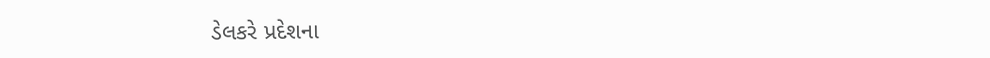ડેલકરે પ્રદેશના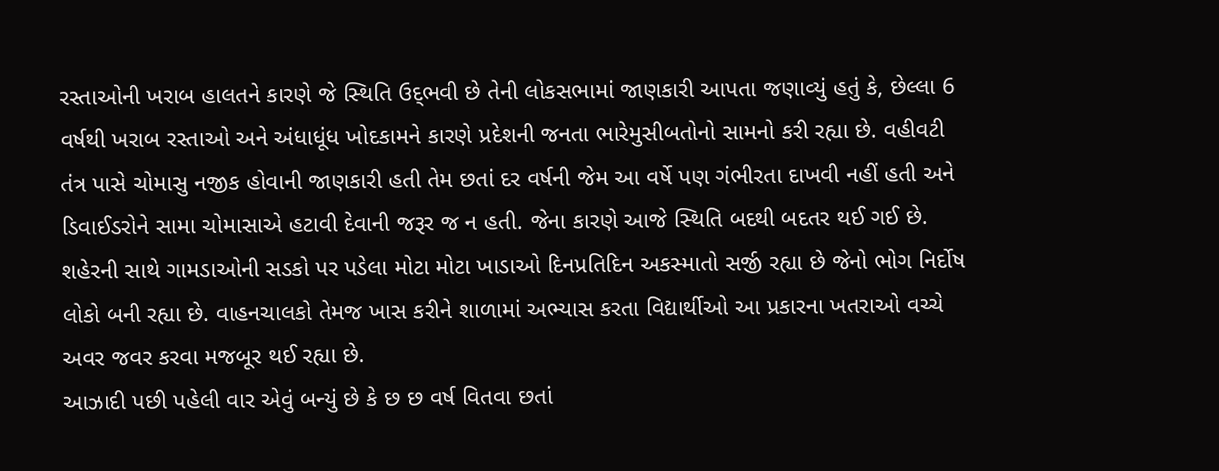રસ્‍તાઓની ખરાબ હાલતને કારણે જે સ્‍થિતિ ઉદ્‌ભવી છે તેની લોકસભામાં જાણકારી આપતા જણાવ્‍યું હતું કે, છેલ્લા 6 વર્ષથી ખરાબ રસ્‍તાઓ અને અંધાધૂંધ ખોદકામને કારણે પ્રદેશની જનતા ભારેમુસીબતોનો સામનો કરી રહ્યા છે. વહીવટી તંત્ર પાસે ચોમાસુ નજીક હોવાની જાણકારી હતી તેમ છતાં દર વર્ષની જેમ આ વર્ષે પણ ગંભીરતા દાખવી નહીં હતી અને ડિવાઈડરોને સામા ચોમાસાએ હટાવી દેવાની જરૂર જ ન હતી. જેના કારણે આજે સ્‍થિતિ બદથી બદતર થઈ ગઈ છે. શહેરની સાથે ગામડાઓની સડકો પર પડેલા મોટા મોટા ખાડાઓ દિનપ્રતિદિન અકસ્‍માતો સર્જી રહ્યા છે જેનો ભોગ નિર્દોષ લોકો બની રહ્યા છે. વાહનચાલકો તેમજ ખાસ કરીને શાળામાં અભ્‍યાસ કરતા વિદ્યાર્થીઓ આ પ્રકારના ખતરાઓ વચ્‍ચે અવર જવર કરવા મજબૂર થઈ રહ્યા છે.
આઝાદી પછી પહેલી વાર એવું બન્‍યું છે કે છ છ વર્ષ વિતવા છતાં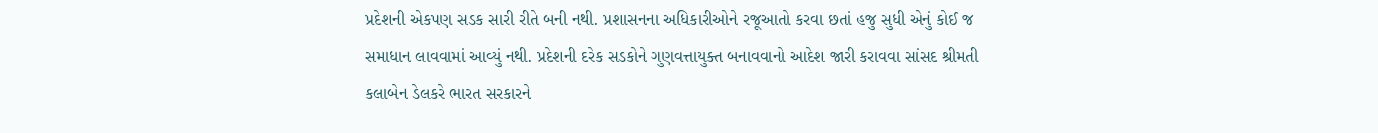પ્રદેશની એકપણ સડક સારી રીતે બની નથી. પ્રશાસનના અધિકારીઓને રજૂઆતો કરવા છતાં હજુ સુધી એનું કોઈ જ સમાધાન લાવવામાં આવ્‍યું નથી. પ્રદેશની દરેક સડકોને ગુણવત્તાયુક્‍ત બનાવવાનો આદેશ જારી કરાવવા સાંસદ શ્રીમતી કલાબેન ડેલકરે ભારત સરકારને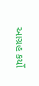આગ્રહ કર્યો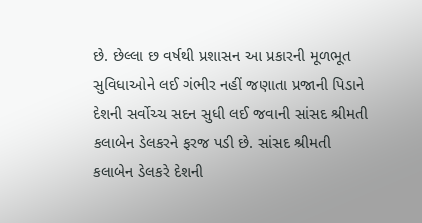છે. છેલ્લા છ વર્ષથી પ્રશાસન આ પ્રકારની મૂળભૂત સુવિધાઓને લઈ ગંભીર નહીં જણાતા પ્રજાની પિડાને દેશની સર્વોચ્‍ચ સદન સુધી લઈ જવાની સાંસદ શ્રીમતી કલાબેન ડેલકરને ફરજ પડી છે. સાંસદ શ્રીમતી કલાબેન ડેલકરે દેશની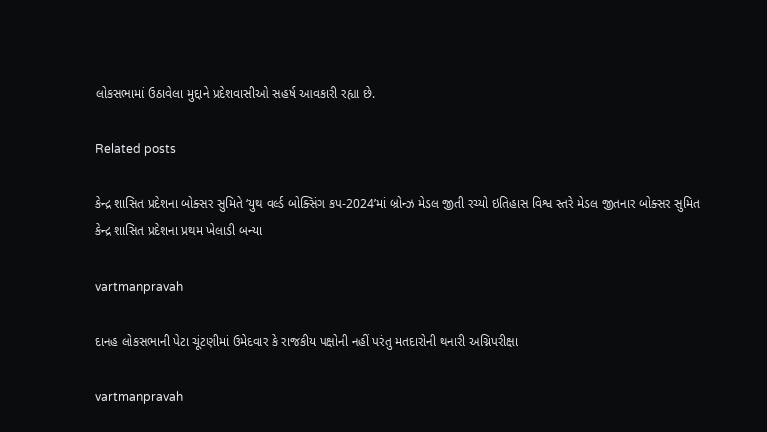લોકસભામાં ઉઠાવેલા મુદ્દાને પ્રદેશવાસીઓ સહર્ષ આવકારી રહ્યા છે.

Related posts

કેન્‍દ્ર શાસિત પ્રદેશના બોક્‍સર સુમિતે ‘યુથ વર્લ્‍ડ બોક્‍સિંગ કપ-2024’માં બ્રોન્‍ઝ મેડલ જીતી રચ્‍યો ઇતિહાસ વિશ્વ સ્‍તરે મેડલ જીતનાર બોક્‍સર સુમિત કેન્‍દ્ર શાસિત પ્રદેશના પ્રથમ ખેલાડી બન્‍યા

vartmanpravah

દાનહ લોકસભાની પેટા ચૂંટણીમાં ઉમેદવાર કે રાજકીય પક્ષોની નહીં પરંતુ મતદારોની થનારી અગ્નિપરીક્ષા

vartmanpravah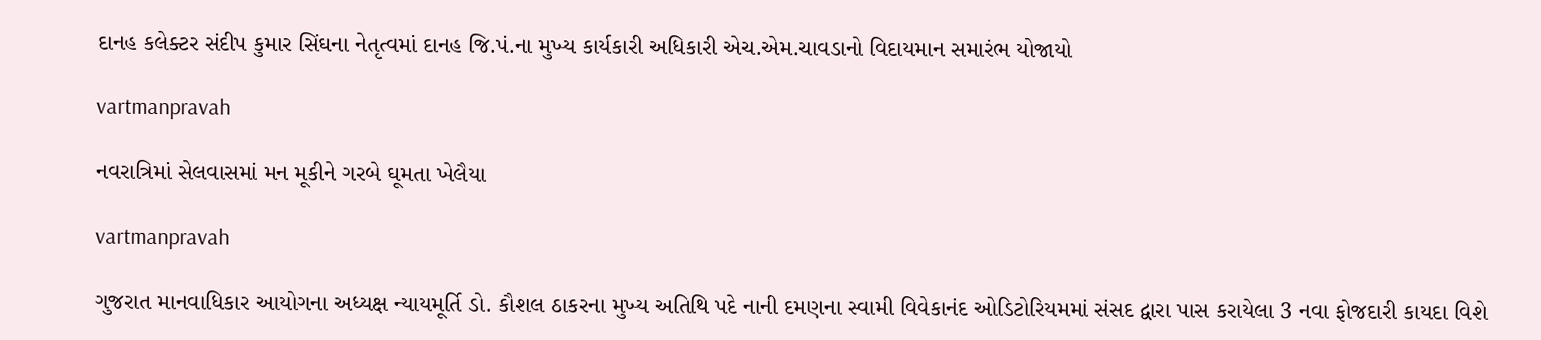દાનહ કલેક્‍ટર સંદીપ કુમાર સિંઘના નેતૃત્‍વમાં દાનહ જિ.પં.ના મુખ્‍ય કાર્યકારી અધિકારી એચ.એમ.ચાવડાનો વિદાયમાન સમારંભ યોજાયો

vartmanpravah

નવરાત્રિમાં સેલવાસમાં મન મૂકીને ગરબે ઘૂમતા ખેલૈયા

vartmanpravah

ગુજરાત માનવાધિકાર આયોગના અધ્‍યક્ષ ન્‍યાયમૂર્તિ ડો. કૌશલ ઠાકરના મુખ્‍ય અતિથિ પદે નાની દમણના સ્‍વામી વિવેકાનંદ ઓડિટોરિયમમાં સંસદ દ્વારા પાસ કરાયેલા 3 નવા ફોજદારી કાયદા વિશે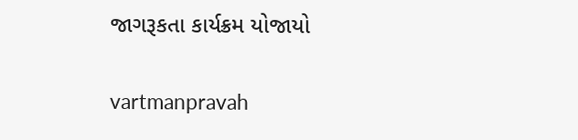જાગરૂકતા કાર્યક્રમ યોજાયો

vartmanpravah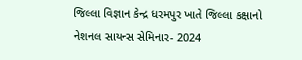જિલ્લા વિજ્ઞાન કેન્દ્ર ધરમપુર ખાતે જિલ્લા કક્ષાનો નેશનલ સાયન્સ સેમિનાર- 2024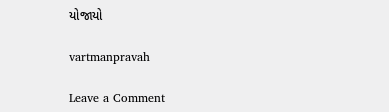યોજાયો

vartmanpravah

Leave a Comment